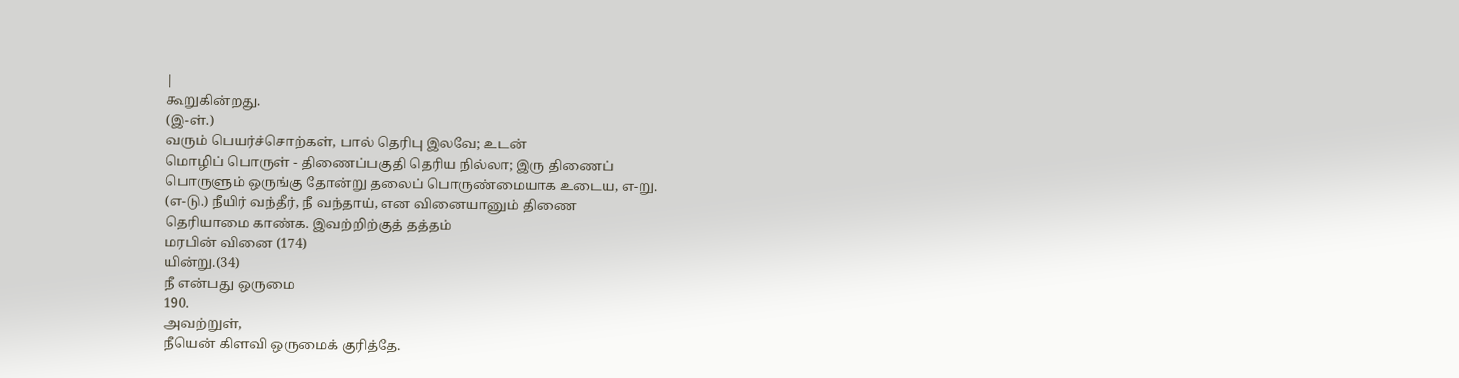|
கூறுகின்றது.
(இ-ள்.)
வரும் பெயர்ச்சொற்கள், பால் தெரிபு இலவே; உடன்
மொழிப் பொருள் - திணைப்பகுதி தெரிய நில்லா; இரு திணைப்
பொருளும் ஒருங்கு தோன்று தலைப் பொருண்மையாக உடைய, எ-று.
(எ-டு.) நீயிர் வந்தீர், நீ வந்தாய், என வினையானும் திணை
தெரியாமை காண்க. இவற்றிற்குத் தத்தம்
மரபின் வினை (174)
யின்று.(34)
நீ என்பது ஒருமை
190.
அவற்றுள்,
நீயென் கிளவி ஒருமைக் குரித்தே.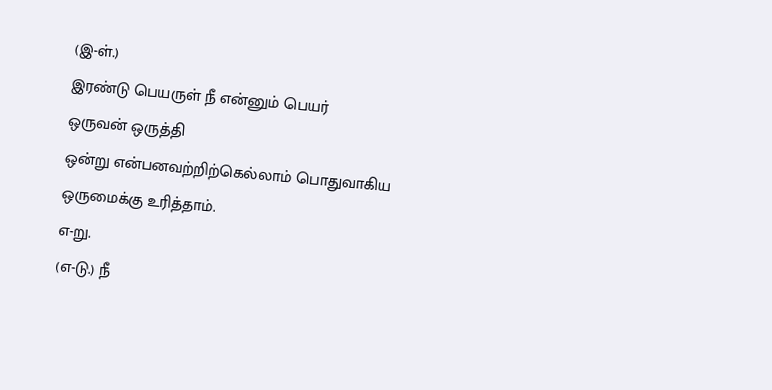(இ-ள்.)
இரண்டு பெயருள் நீ என்னும் பெயர்
ஒருவன் ஒருத்தி
ஒன்று என்பனவற்றிற்கெல்லாம் பொதுவாகிய
ஒருமைக்கு உரித்தாம்.
எ-று.
(எ-டு.) நீ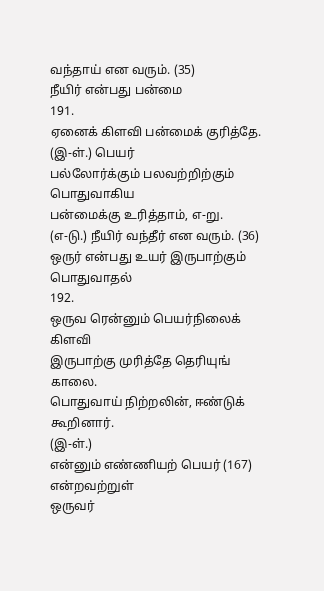வந்தாய் என வரும். (35)
நீயிர் என்பது பன்மை
191.
ஏனைக் கிளவி பன்மைக் குரித்தே.
(இ-ள்.) பெயர்
பல்லோர்க்கும் பலவற்றிற்கும்
பொதுவாகிய
பன்மைக்கு உரித்தாம், எ-று.
(எ-டு.) நீயிர் வந்தீர் என வரும். (36)
ஒருர் என்பது உயர் இருபாற்கும் பொதுவாதல்
192.
ஒருவ ரென்னும் பெயர்நிலைக் கிளவி
இருபாற்கு முரித்தே தெரியுங் காலை.
பொதுவாய் நிற்றலின், ஈண்டுக் கூறினார்.
(இ-ள்.)
என்னும் எண்ணியற் பெயர் (167) என்றவற்றுள்
ஒருவர்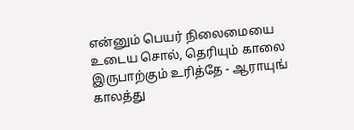என்னும் பெயர் நிலைமையை உடைய சொல், தெரியும் காலை
இருபாற்கும் உரித்தே - ஆராயுங் காலத்து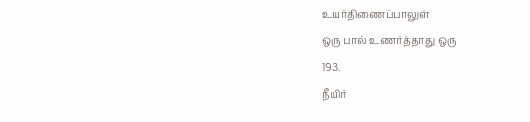உயர்திணைப்பாலுள்
ஒரு பால் உணர்த்தாது ஒரு
193.
நீயிர்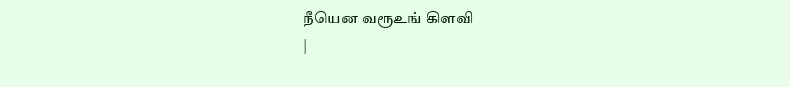நீயென வரூஉங் கிளவி
|